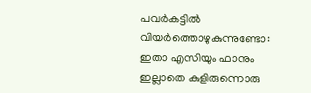പവർകട്ടിൽ വിയർത്തൊഴുകുന്നുണ്ടോ: ഇതാ എസിയും ഫാനും ഇല്ലാതെ കുളിരുന്നൊരു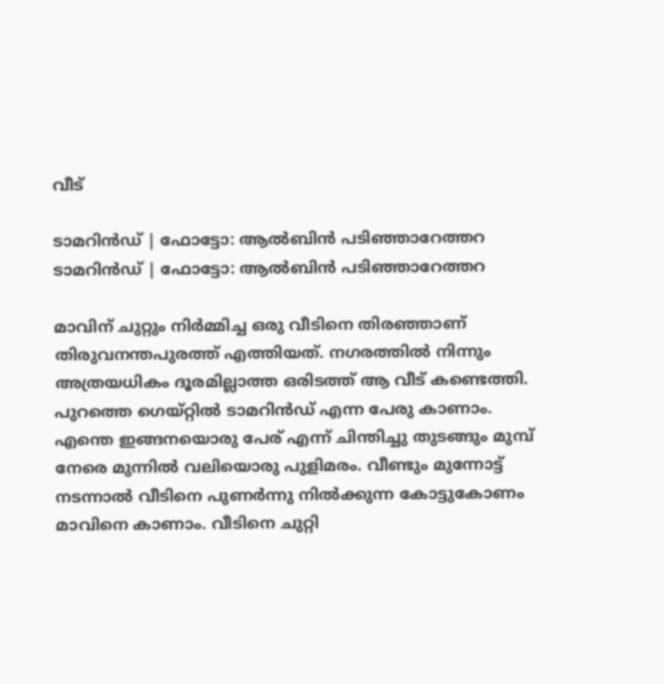വീട്

ടാമറിന്‍ഡ് | ഫോട്ടോ: ആല്‍ബിന്‍ പടിഞ്ഞാറേത്തറ
ടാമറിന്‍ഡ് | ഫോട്ടോ: ആല്‍ബിന്‍ പടിഞ്ഞാറേത്തറ

മാവിന് ചുറ്റും നിർമ്മിച്ച ഒരു വീടിനെ തിരഞ്ഞാണ് തിരുവനന്തപുരത്ത് എത്തിയത്. നഗരത്തിൽ നിന്നും അത്രയധികം ദൂരമില്ലാത്ത ഒരിടത്ത് ആ വീട് കണ്ടെത്തി. പുറത്തെ ഗെയ്റ്റിൽ ടാമറിൻഡ് എന്ന പേരു കാണാം. എന്തെ ഇങ്ങനയൊരു പേര് എന്ന് ചിന്തിച്ചു തുടങ്ങും മുമ്പ് നേരെ മുന്നിൽ വലിയൊരു പുളിമരം. വീണ്ടും മുന്നോട്ട് നടന്നാൽ വീടിനെ പുണർന്നു നിൽക്കുന്ന കോട്ടുകോണം മാവിനെ കാണാം. വീടിനെ ചുറ്റി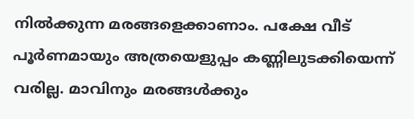നിൽക്കുന്ന മരങ്ങളെക്കാണാം. പക്ഷേ വീട് പൂർണമായും അത്രയെളുപ്പം കണ്ണിലുടക്കിയെന്ന് വരില്ല. മാവിനും മരങ്ങൾക്കും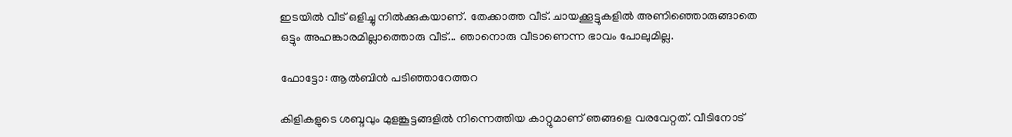ഇടയിൽ വീട് ഒളിച്ചു നിൽക്കുകയാണ്. തേക്കാത്ത വീട്. ചായക്കൂട്ടുകളിൽ അണിഞ്ഞൊരുങ്ങാതെ ഒട്ടും അഹങ്കാരമില്ലാത്തൊരു വീട്... ഞാനൊരു വീടാണെന്ന ഭാവം പോലുമില്ല.

ഫോട്ടോ: ആൽബിൻ പടിഞ്ഞാറേത്തറ

കിളികളുടെ ശബ്ദവും മുളങ്കൂട്ടങ്ങളിൽ നിന്നെത്തിയ കാറ്റുമാണ് ഞങ്ങളെ വരവേറ്റത്. വീടിനോട്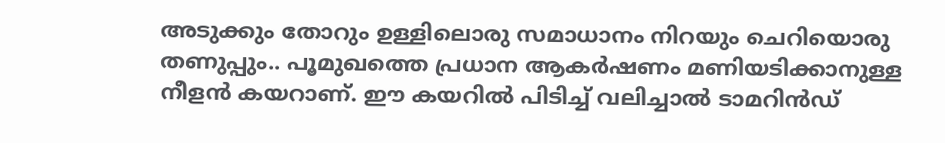അടുക്കും തോറും ഉള്ളിലൊരു സമാധാനം നിറയും ചെറിയൊരു തണുപ്പും.. പൂമുഖത്തെ പ്രധാന ആകർഷണം മണിയടിക്കാനുള്ള നീളൻ കയറാണ്. ഈ കയറിൽ പിടിച്ച് വലിച്ചാൽ ടാമറിൻഡ്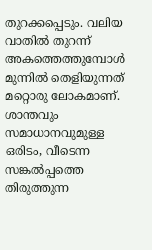തുറക്കപ്പെടും. വലിയ വാതിൽ തുറന്ന് അകത്തെത്തുമ്പോൾ മുന്നിൽ തെളിയുന്നത് മറ്റൊരു ലോകമാണ്. ശാന്തവും സമാധാനവുമുള്ള ഒരിടം, വീടെന്ന സങ്കൽപ്പത്തെ തിരുത്തുന്ന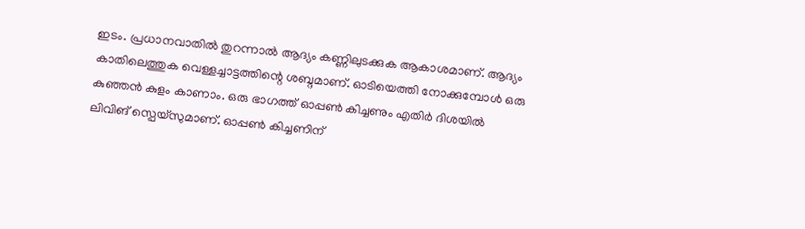ഇടം. പ്രധാനവാതിൽ തുറന്നാൽ ആദ്യം കണ്ണിലുടക്കുക ആകാശമാണ്. ആദ്യം കാതിലെത്തുക വെള്ളച്ചാട്ടത്തിന്റെ ശബ്ദമാണ്. ഓടിയെത്തി നോക്കുമ്പോൾ ഒരു കുഞ്ഞൻ കുളം കാണാം. ഒരു ഭാഗത്ത് ഓപ്പൺ കിച്ചണും എതിർ ദിശയിൽ ലിവിങ് സ്പെയ്സുമാണ്. ഓപ്പൺ കിച്ചണിന്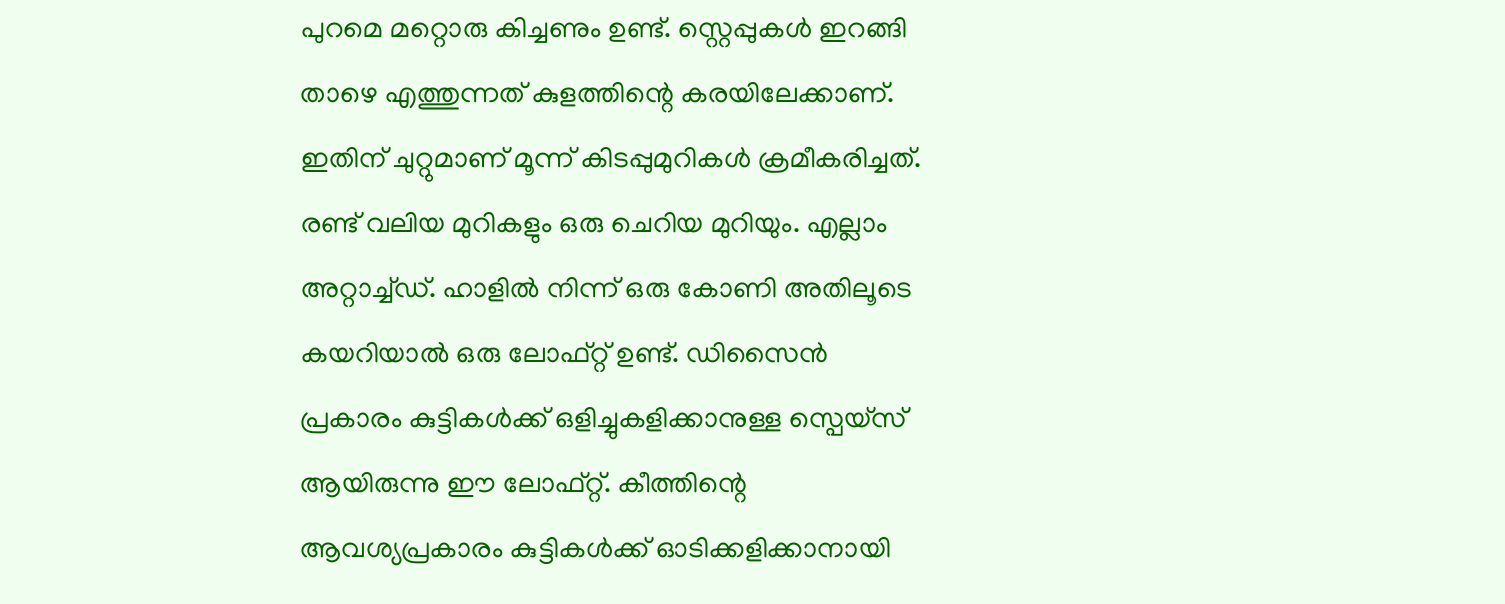പുറമെ മറ്റൊരു കിച്ചണും ഉണ്ട്. സ്റ്റെപ്പുകൾ ഇറങ്ങി താഴെ എത്തുന്നത് കുളത്തിന്റെ കരയിലേക്കാണ്. ഇതിന് ചുറ്റുമാണ് മൂന്ന് കിടപ്പുമുറികൾ ക്രമീകരിച്ചത്. രണ്ട് വലിയ മുറികളും ഒരു ചെറിയ മുറിയും. എല്ലാം അറ്റാച്ച്ഡ്. ഹാളിൽ നിന്ന് ഒരു കോണി അതിലൂടെ കയറിയാൽ ഒരു ലോഫ്റ്റ് ഉണ്ട്. ഡിസൈൻ പ്രകാരം കുട്ടികൾക്ക് ഒളിച്ചുകളിക്കാനുള്ള സ്പെയ്സ് ആയിരുന്നു ഈ ലോഫ്റ്റ്. കീത്തിന്റെ ആവശ്യപ്രകാരം കുട്ടികൾക്ക് ഓടിക്കളിക്കാനായി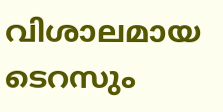വിശാലമായ ടെറസും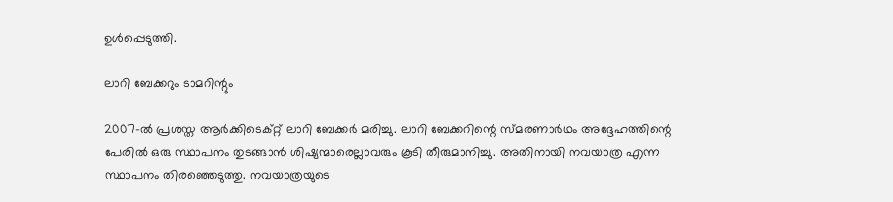ഉൾപ്പെടുത്തി.

ലാറി ബേക്കറും ടാമറിന്റും

2007-ൽ പ്രശസ്ത ആർക്കിടെക്റ്റ് ലാറി ബേക്കർ മരിച്ചു. ലാറി ബേക്കറിന്റെ സ്മരണാർഥം അദ്ദേഹത്തിന്റെ പേരിൽ ഒരു സ്ഥാപനം തുടങ്ങാൻ ശിഷ്യന്മാരെല്ലാവരും കൂടി തീരുമാനിച്ചു. അതിനായി നവയാത്ര എന്ന സ്ഥാപനം തിരഞ്ഞെടുത്തു. നവയാത്രയുടെ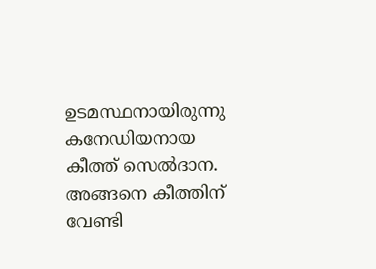ഉടമസ്ഥനായിരുന്നു കനേഡിയനായ കീത്ത് സെൽദാന. അങ്ങനെ കീത്തിന് വേണ്ടി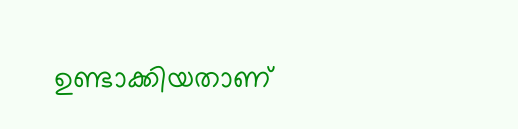ഉണ്ടാക്കിയതാണ്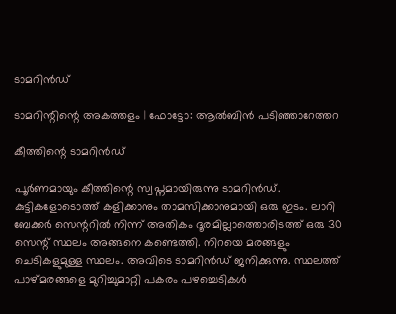ടാമറിൻഡ്

ടാമറിന്റിന്റെ അകത്തളം | ഫോട്ടോ: ആൽബിൻ പടിഞ്ഞാറേത്തറ

കീത്തിന്റെ ടാമറിൻഡ്

പൂർണമായും കീത്തിന്റെ സ്വപ്നമായിരുന്നു ടാമറിൻഡ്. കുട്ടികളോടൊത്ത് കളിക്കാനും താമസിക്കാനുമായി ഒരു ഇടം. ലാറി ബേക്കർ സെന്ററിൽ നിന്ന് അതികം ദൂരമില്ലാത്തൊരിടത്ത് ഒരു 30 സെന്റ് സ്ഥലം അങ്ങനെ കണ്ടെത്തി. നിറയെ മരങ്ങളും ചെടികളുമുള്ള സ്ഥലം. അവിടെ ടാമറിൻഡ് ജനിക്കുന്നു. സ്ഥലത്ത് പാഴ്മരങ്ങളെ മുറിച്ചുമാറ്റി പകരം പഴച്ചെടികൾ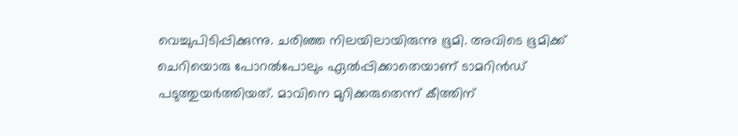വെച്ചുപിടിപ്പിക്കുന്നു. ചരിഞ്ഞ നിലയിലായിരുന്നു ഭൂമി. അവിടെ ഭൂമിക്ക് ചെറിയൊരു പോറൽപോലും ഏൽപ്പിക്കാതെയാണ് ടാമറിൻഡ് പടുത്തുയർത്തിയത്. മാവിനെ മുറിക്കരുതെന്ന് കീത്തിന്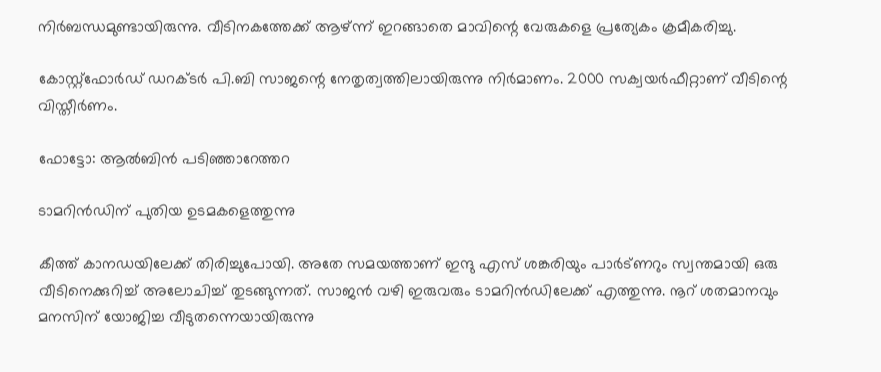നിർബന്ധമുണ്ടായിരുന്നു. വീടിനകത്തേക്ക് ആഴ്ന്ന് ഇറങ്ങാതെ മാവിന്റെ വേരുകളെ പ്രത്യേകം ക്രമീകരിച്ചു.

കോസ്റ്റ്ഫോർഡ് ഡറക്ടർ പി.ബി സാജന്റെ നേതൃത്വത്തിലായിരുന്നു നിർമാണം. 2000 സക്വയർഫീറ്റാണ് വീടിന്റെ വിസ്തീർണം.

ഫോട്ടോ: ആൽബിൻ പടിഞ്ഞാറേത്തറ

ടാമറിൻഡിന് പുതിയ ഉടമകളെത്തുന്നു

കീത്ത് കാനഡയിലേക്ക് തിരിച്ചുപോയി. അതേ സമയത്താണ് ഇന്ദു എസ് ശങ്കരിയും പാർട്ണറും സ്വന്തമായി ഒരു വീടിനെക്കുറിച്ച് അലോചിച്ച് തുടങ്ങുന്നത്. സാജൻ വഴി ഇരുവരും ടാമറിൻഡിലേക്ക് എത്തുന്നു. നൂറ് ശതമാനവും മനസിന് യോജിച്ച വീടുതന്നെയായിരുന്നു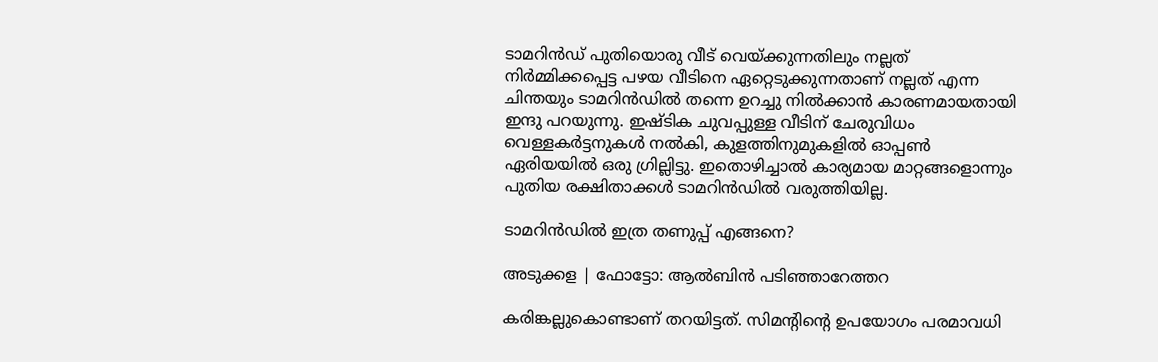ടാമറിൻഡ് പുതിയൊരു വീട് വെയ്ക്കുന്നതിലും നല്ലത് നിർമ്മിക്കപ്പെട്ട പഴയ വീടിനെ ഏറ്റെടുക്കുന്നതാണ് നല്ലത് എന്ന ചിന്തയും ടാമറിൻഡിൽ തന്നെ ഉറച്ചു നിൽക്കാൻ കാരണമായതായി ഇന്ദു പറയുന്നു. ഇഷ്ടിക ചുവപ്പുള്ള വീടിന് ചേരുവിധം വെള്ളകർട്ടനുകൾ നൽകി, കുളത്തിനുമുകളിൽ ഓപ്പൺ ഏരിയയിൽ ഒരു ഗ്രില്ലിട്ടു. ഇതൊഴിച്ചാൽ കാര്യമായ മാറ്റങ്ങളൊന്നും പുതിയ രക്ഷിതാക്കൾ ടാമറിൻഡിൽ വരുത്തിയില്ല.

ടാമറിൻഡിൽ ഇത്ര തണുപ്പ് എങ്ങനെ?

അടുക്കള | ഫോട്ടോ: ആൽബിൻ പടിഞ്ഞാറേത്തറ

കരിങ്കല്ലുകൊണ്ടാണ് തറയിട്ടത്. സിമന്റിന്റെ ഉപയോഗം പരമാവധി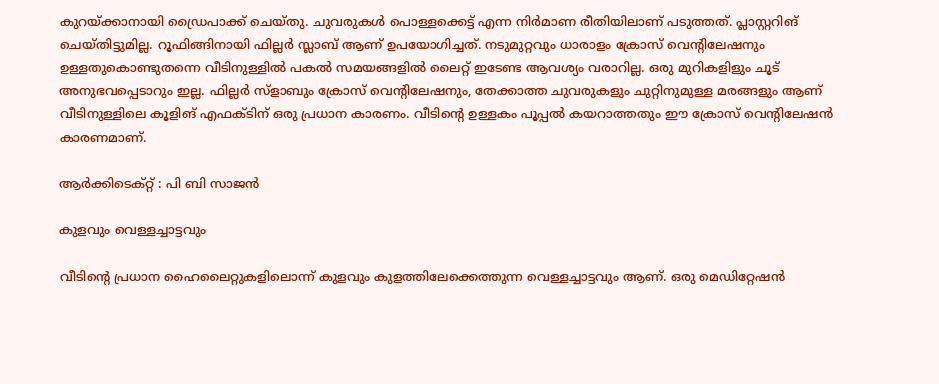കുറയ്ക്കാനായി ഡ്രൈപാക്ക് ചെയ്തു. ചുവരുകൾ പൊള്ളക്കെട്ട് എന്ന നിർമാണ രീതിയിലാണ് പടുത്തത്. പ്ലാസ്റ്ററിങ് ചെയ്തിട്ടുമില്ല. റൂഫിങ്ങിനായി ഫില്ലർ സ്ലാബ് ആണ് ഉപയോഗിച്ചത്. നടുമുറ്റവും ധാരാളം ക്രോസ് വെന്റിലേഷനും ഉള്ളതുകൊണ്ടുതന്നെ വീടിനുള്ളിൽ പകൽ സമയങ്ങളിൽ ലൈറ്റ് ഇടേണ്ട ആവശ്യം വരാറില്ല. ഒരു മുറികളിളും ചൂട് അനുഭവപ്പെടാറും ഇല്ല. ഫില്ലർ സ്ളാബും ക്രോസ് വെന്റിലേഷനും, തേക്കാത്ത ചുവരുകളും ചുറ്റിനുമുള്ള മരങ്ങളും ആണ് വീടിനുള്ളിലെ കൂളിങ് എഫക്ടിന് ഒരു പ്രധാന കാരണം. വീടിന്റെ ഉള്ളകം പൂപ്പൽ കയറാത്തതും ഈ ക്രോസ് വെന്റിലേഷൻ കാരണമാണ്.

ആർക്കിടെക്റ്റ് : പി ബി സാജൻ

കുളവും വെള്ളച്ചാട്ടവും

വീടിന്റെ പ്രധാന ഹൈലൈറ്റുകളിലൊന്ന് കുളവും കുളത്തിലേക്കെത്തുന്ന വെള്ളച്ചാട്ടവും ആണ്. ഒരു മെഡിറ്റേഷൻ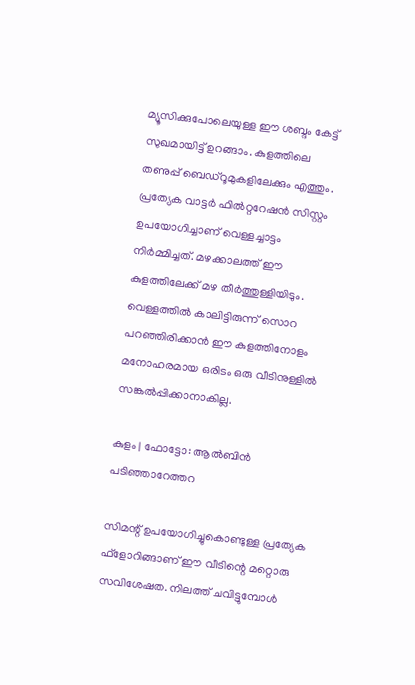മ്യൂസിക്കുപോലെയുള്ള ഈ ശബ്ദം കേട്ട് സുഖമായിട്ട് ഉറങ്ങാം. കുളത്തിലെ തണുപ്പ് ബെഡ്റൂമുകളിലേക്കും എത്തും. പ്രത്യേക വാട്ടർ ഫിൽറ്ററേഷൻ സിസ്റ്റം ഉപയോഗിച്ചാണ് വെള്ളച്ചാട്ടം നിർമ്മിച്ചത്. മഴക്കാലത്ത് ഈ കുളത്തിലേക്ക് മഴ തീർത്തുള്ളിയിടും. വെള്ളത്തിൽ കാലിട്ടിരുന്ന് സൊറ പറഞ്ഞിരിക്കാൻ ഈ കുളത്തിനോളം മനോഹരമായ ഒരിടം ഒരു വീടിനുള്ളിൽ സങ്കൽപ്പിക്കാനാകില്ല.

കുളം | ഫോട്ടോ: ആൽബിൻ പടിഞ്ഞാറേത്തറ

സിമന്റ് ഉപയോഗിച്ചുകൊണ്ടുള്ള പ്രത്യേക ഫ്‌ളോറിങ്ങാണ് ഈ വീടിന്റെ മറ്റൊരു സവിശേഷത. നിലത്ത് ചവിട്ടുമ്പോൾ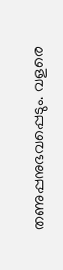തണുപ്പനുഭവപ്പെടും. വളരെ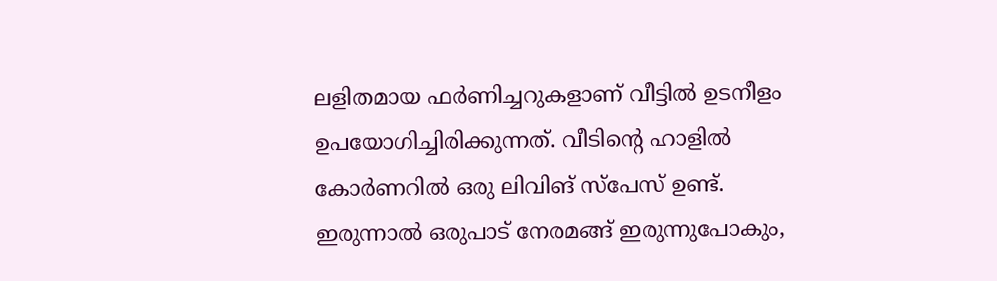ലളിതമായ ഫർണിച്ചറുകളാണ് വീട്ടിൽ ഉടനീളം ഉപയോഗിച്ചിരിക്കുന്നത്. വീടിന്റെ ഹാളിൽ കോർണറിൽ ഒരു ലിവിങ് സ്പേസ് ഉണ്ട്. ഇരുന്നാൽ ഒരുപാട് നേരമങ്ങ് ഇരുന്നുപോകും,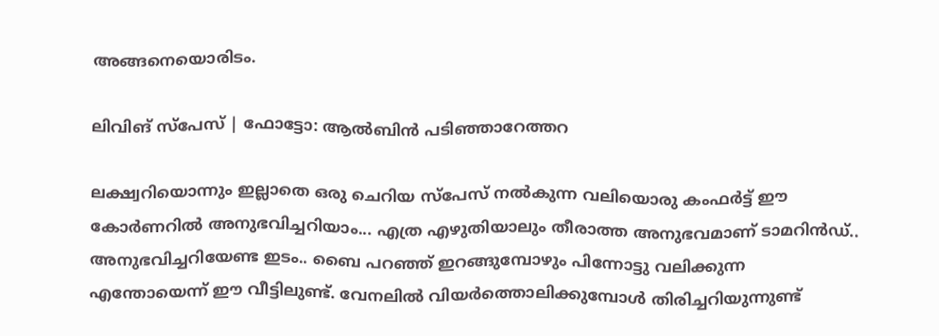അങ്ങനെയൊരിടം.

ലിവിങ് സ്‌പേസ് | ഫോട്ടോ: ആൽബിൻ പടിഞ്ഞാറേത്തറ

ലക്ഷ്വറിയൊന്നും ഇല്ലാതെ ഒരു ചെറിയ സ്പേസ് നൽകുന്ന വലിയൊരു കംഫർട്ട് ഈ കോർണറിൽ അനുഭവിച്ചറിയാം... എത്ര എഴുതിയാലും തീരാത്ത അനുഭവമാണ് ടാമറിൻഡ്.. അനുഭവിച്ചറിയേണ്ട ഇടം.. ബൈ പറഞ്ഞ് ഇറങ്ങുമ്പോഴും പിന്നോട്ടു വലിക്കുന്ന എന്തോയെന്ന് ഈ വീട്ടിലുണ്ട്. വേനലിൽ വിയർത്തൊലിക്കുമ്പോൾ തിരിച്ചറിയുന്നുണ്ട്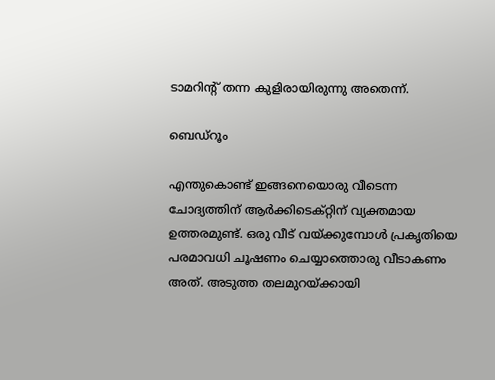ടാമറിന്റ് തന്ന കുളിരായിരുന്നു അതെന്ന്.

ബെഡ്‌റൂം

എന്തുകൊണ്ട് ഇങ്ങനെയൊരു വീടെന്ന ചോദ്യത്തിന് ആർക്കിടെക്റ്റിന് വ്യക്തമായ ഉത്തരമുണ്ട്. ഒരു വീട് വയ്ക്കുമ്പോൾ പ്രകൃതിയെ പരമാവധി ചൂഷണം ചെയ്യാത്തൊരു വീടാകണം അത്. അടുത്ത തലമുറയ്ക്കായി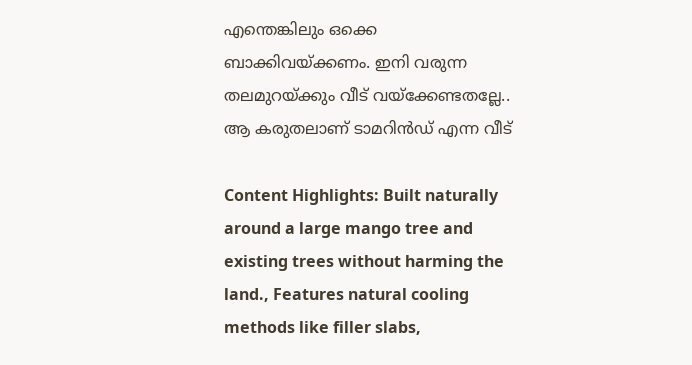എന്തെങ്കിലും ഒക്കെ ബാക്കിവയ്ക്കണം. ഇനി വരുന്ന തലമുറയ്ക്കും വീട് വയ്‌ക്കേണ്ടതല്ലേ.. ആ കരുതലാണ് ടാമറിൻഡ് എന്ന വീട്

Content Highlights: Built naturally around a large mango tree and existing trees without harming the land., Features natural cooling methods like filler slabs,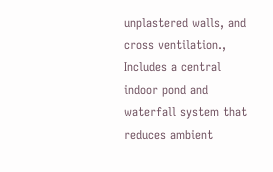unplastered walls, and cross ventilation., Includes a central indoor pond and waterfall system that reduces ambient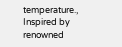temperature., Inspired by renowned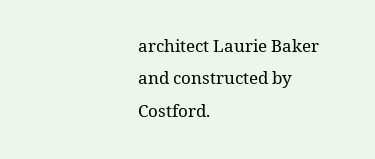architect Laurie Baker and constructed by Costford.